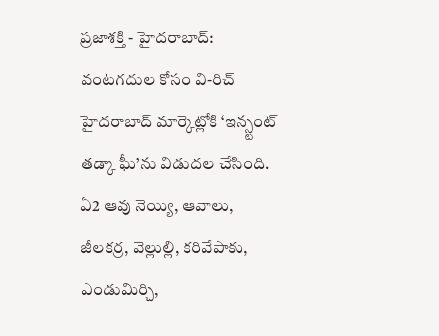ప్రజాశక్తి - హైదరాబాద్: వంటగదుల కోసం వి-రిచ్ హైదరాబాద్ మార్కెట్లోకి ‘ఇన్స్టంట్ తడ్కా ఘీ’ను విడుదల చేసింది. ఏ2 ఆవు నెయ్యి, ఆవాలు, జీలకర్ర, వెల్లుల్లి, కరివేపాకు, ఎండుమిర్చి,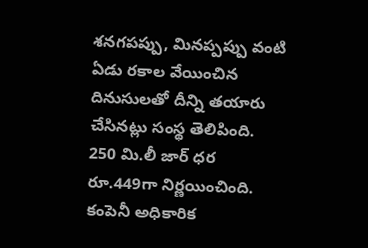శనగపప్పు, మినప్పప్పు వంటి ఏడు రకాల వేయించిన దినుసులతో దీన్ని తయారు చేసినట్లు సంస్థ తెలిపింది. 250 మి.లీ జార్ ధర రూ.449గా నిర్ణయించింది. కంపెనీ అధికారిక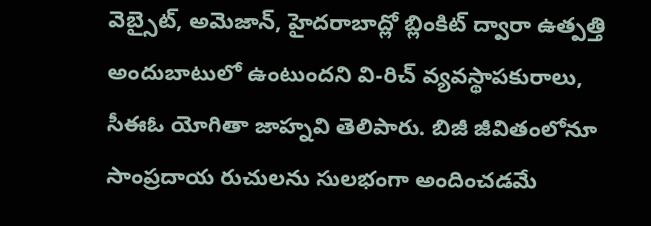వెబ్సైట్, అమెజాన్, హైదరాబాద్లో బ్లింకిట్ ద్వారా ఉత్పత్తి అందుబాటులో ఉంటుందని వి-రిచ్ వ్యవస్థాపకురాలు, సీఈఓ యోగితా జాహ్నవి తెలిపారు. బిజీ జీవితంలోనూ సాంప్రదాయ రుచులను సులభంగా అందించడమే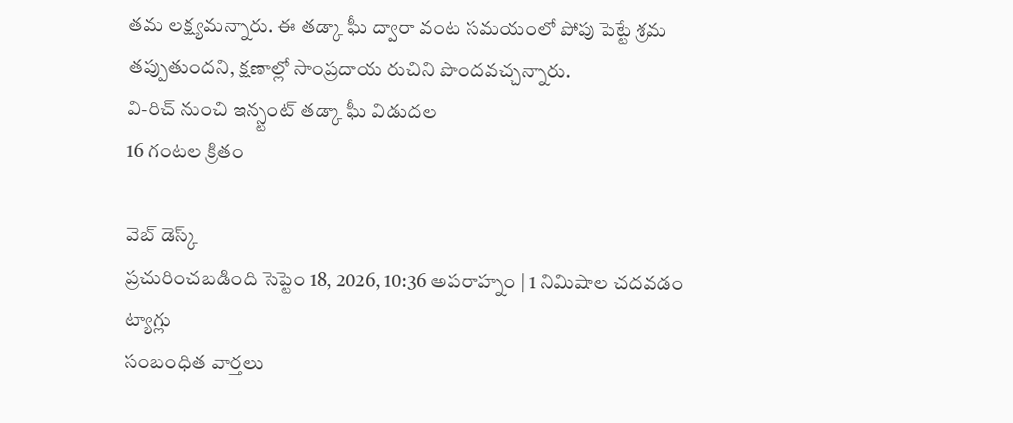తమ లక్ష్యమన్నారు. ఈ తడ్కా ఘీ ద్వారా వంట సమయంలో పోపు పెట్టే శ్రమ తప్పుతుందని, క్షణాల్లో సాంప్రదాయ రుచిని పొందవచ్చన్నారు.
వి-రిచ్ నుంచి ఇన్స్టంట్ తడ్కా ఘీ విడుదల
16 గంటల క్రితం

వెబ్ డెస్క్
ప్రచురించబడింది సెప్టెం 18, 2026, 10:36 అపరాహ్నం | 1 నిమిషాల చదవడం
ట్యాగ్లు
సంబంధిత వార్తలు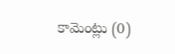కామెంట్లు (0)